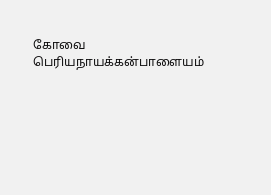கோவை பெரியநாயக்கன்பாளையம்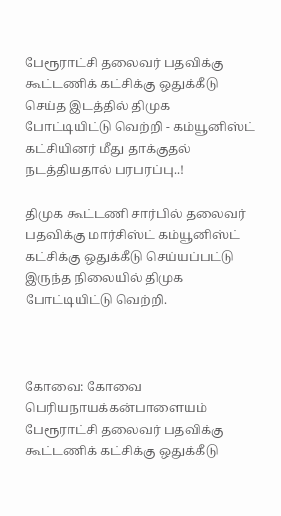பேரூராட்சி தலைவர் பதவிக்கு கூட்டணிக் கட்சிக்கு ஒதுக்கீடு செய்த இடத்தில் திமுக போட்டியிட்டு வெற்றி - கம்யூனிஸ்ட் கட்சியினர் மீது தாக்குதல் நடத்தியதால் பரபரப்பு..!

திமுக கூட்டணி சார்பில் தலைவர் பதவிக்கு மார்சிஸ்ட் கம்யூனிஸ்ட் கட்சிக்கு ஒதுக்கீடு செய்யப்பட்டு இருந்த நிலையில் திமுக போட்டியிட்டு வெற்றி.



கோவை: கோவை பெரியநாயக்கன்பாளையம் பேரூராட்சி தலைவர் பதவிக்கு கூட்டணிக் கட்சிக்கு ஒதுக்கீடு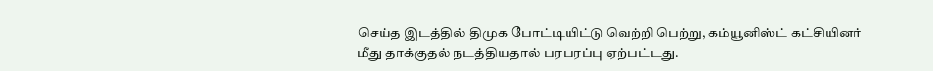செய்த இடத்தில் திமுக போட்டியிட்டு வெற்றி பெற்று, கம்யூனிஸ்ட் கட்சியினர் மீது தாக்குதல் நடத்தியதால் பரபரப்பு ஏற்பட்டது.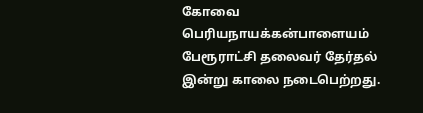கோவை பெரியநாயக்கன்பாளையம் பேரூராட்சி தலைவர் தேர்தல் இன்று காலை நடைபெற்றது.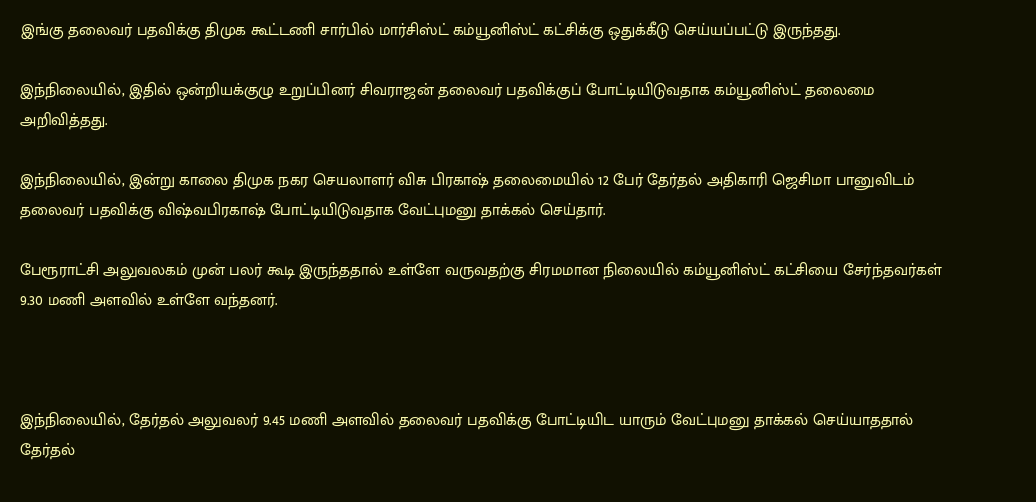இங்கு தலைவர் பதவிக்கு திமுக கூட்டணி சார்பில் மார்சிஸ்ட் கம்யூனிஸ்ட் கட்சிக்கு ஒதுக்கீடு செய்யப்பட்டு இருந்தது.

இந்நிலையில், இதில் ஒன்றியக்குழு உறுப்பினர் சிவராஜன் தலைவர் பதவிக்குப் போட்டியிடுவதாக கம்யூனிஸ்ட் தலைமை அறிவித்தது.

இந்நிலையில், இன்று காலை திமுக நகர செயலாளர் விசு பிரகாஷ் தலைமையில் 12 பேர் தேர்தல் அதிகாரி ஜெசிமா பானுவிடம் தலைவர் பதவிக்கு விஷ்வபிரகாஷ் போட்டியிடுவதாக வேட்புமனு தாக்கல் செய்தார்.

பேரூராட்சி அலுவலகம் முன் பலர் கூடி இருந்ததால் உள்ளே வருவதற்கு சிரமமான நிலையில் கம்யூனிஸ்ட் கட்சியை சேர்ந்தவர்கள் 9.30 மணி அளவில் உள்ளே வந்தனர்.



இந்நிலையில், தேர்தல் அலுவலர் 9.45 மணி அளவில் தலைவர் பதவிக்கு போட்டியிட யாரும் வேட்புமனு தாக்கல் செய்யாததால் தேர்தல்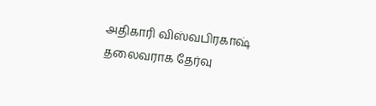அதிகாரி விஸ்வபிரகாஷ் தலைவராக தேர்வு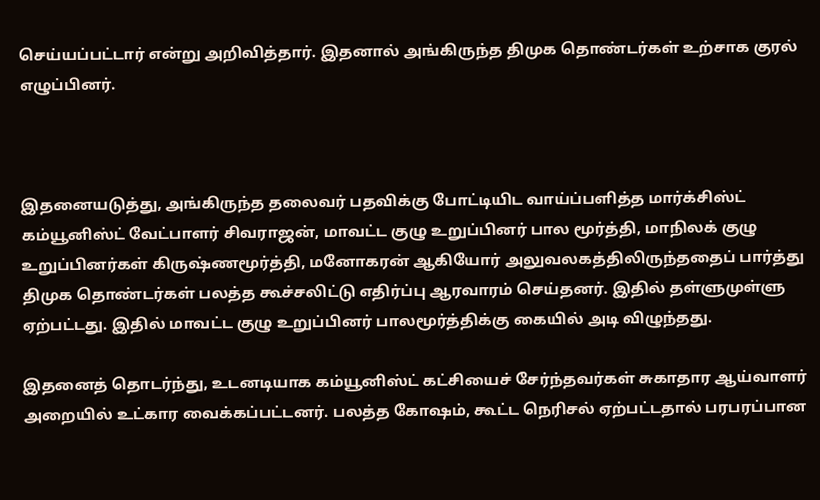செய்யப்பட்டார் என்று அறிவித்தார். இதனால் அங்கிருந்த திமுக தொண்டர்கள் உற்சாக குரல் எழுப்பினர்.



இதனையடுத்து, அங்கிருந்த தலைவர் பதவிக்கு போட்டியிட வாய்ப்பளித்த மார்க்சிஸ்ட் கம்யூனிஸ்ட் வேட்பாளர் சிவராஜன், மாவட்ட குழு உறுப்பினர் பால மூர்த்தி, மாநிலக் குழு உறுப்பினர்கள் கிருஷ்ணமூர்த்தி, மனோகரன் ஆகியோர் அலுவலகத்திலிருந்ததைப் பார்த்து திமுக தொண்டர்கள் பலத்த கூச்சலிட்டு எதிர்ப்பு ஆரவாரம் செய்தனர். இதில் தள்ளுமுள்ளு ஏற்பட்டது. இதில் மாவட்ட குழு உறுப்பினர் பாலமூர்த்திக்கு கையில் அடி விழுந்தது.

இதனைத் தொடர்ந்து, உடனடியாக கம்யூனிஸ்ட் கட்சியைச் சேர்ந்தவர்கள் சுகாதார ஆய்வாளர் அறையில் உட்கார வைக்கப்பட்டனர். பலத்த கோஷம், கூட்ட நெரிசல் ஏற்பட்டதால் பரபரப்பான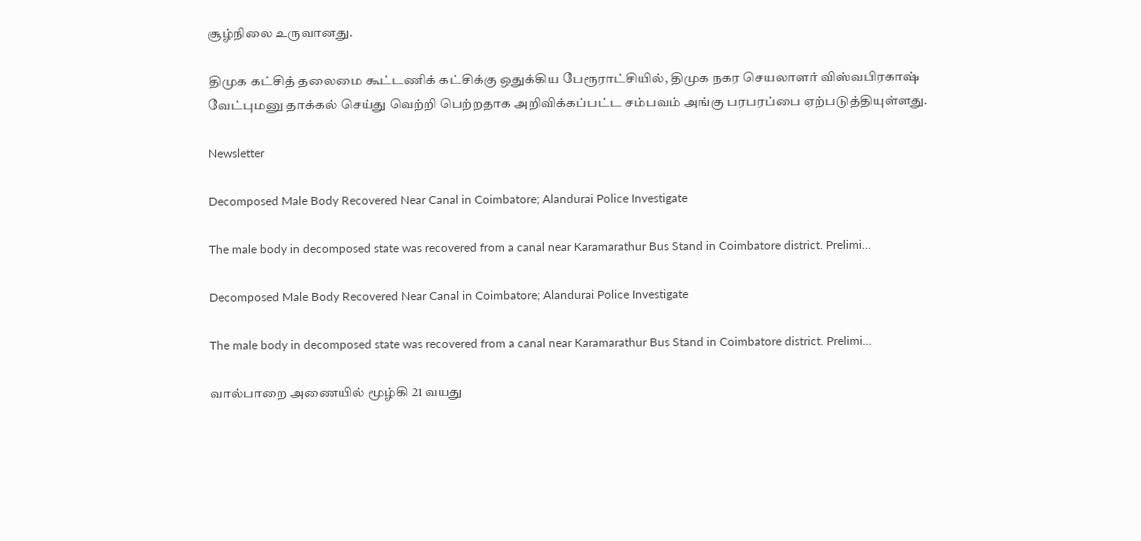சூழ்நிலை உருவானது.

திமுக கட்சித் தலைமை கூட்டணிக் கட்சிக்கு ஒதுக்கிய பேரூராட்சியில், திமுக நகர செயலாளர் விஸ்வபிரகாஷ் வேட்புமனு தாக்கல் செய்து வெற்றி பெற்றதாக அறிவிக்கப்பட்ட சம்பவம் அங்கு பரபரப்பை ஏற்படுத்தியுள்ளது.

Newsletter

Decomposed Male Body Recovered Near Canal in Coimbatore; Alandurai Police Investigate

The male body in decomposed state was recovered from a canal near Karamarathur Bus Stand in Coimbatore district. Prelimi...

Decomposed Male Body Recovered Near Canal in Coimbatore; Alandurai Police Investigate

The male body in decomposed state was recovered from a canal near Karamarathur Bus Stand in Coimbatore district. Prelimi...

வால்பாறை அணையில் மூழ்கி 21 வயது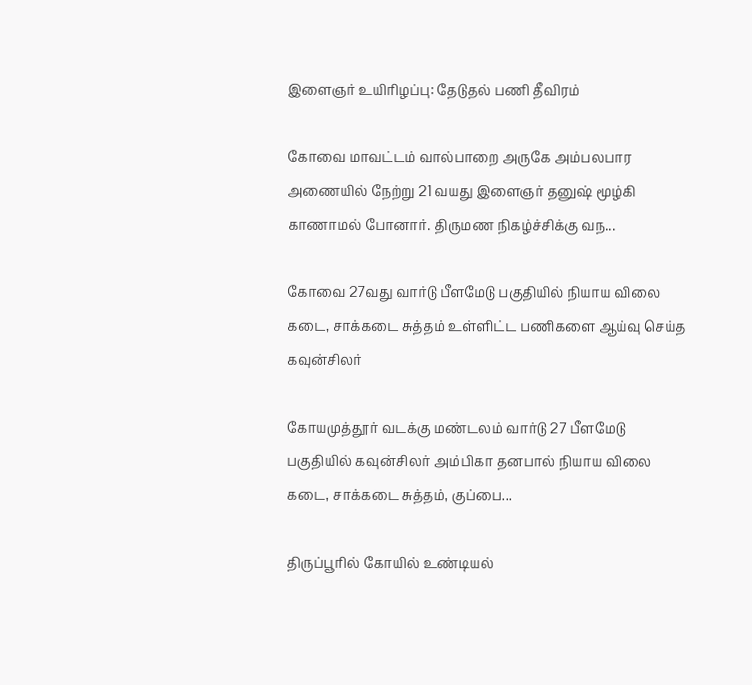இளைஞர் உயிரிழப்பு: தேடுதல் பணி தீவிரம்

கோவை மாவட்டம் வால்பாறை அருகே அம்பலபார அணையில் நேற்று 21 வயது இளைஞர் தனுஷ் மூழ்கி காணாமல் போனார். திருமண நிகழ்ச்சிக்கு வந...

கோவை 27வது வார்டு பீளமேடு பகுதியில் நியாய விலை கடை, சாக்கடை சுத்தம் உள்ளிட்ட பணிகளை ஆய்வு செய்த கவுன்சிலர்

கோயமுத்தூர் வடக்கு மண்டலம் வார்டு 27 பீளமேடு பகுதியில் கவுன்சிலர் அம்பிகா தனபால் நியாய விலை கடை, சாக்கடை சுத்தம், குப்பை...

திருப்பூரில் கோயில் உண்டியல்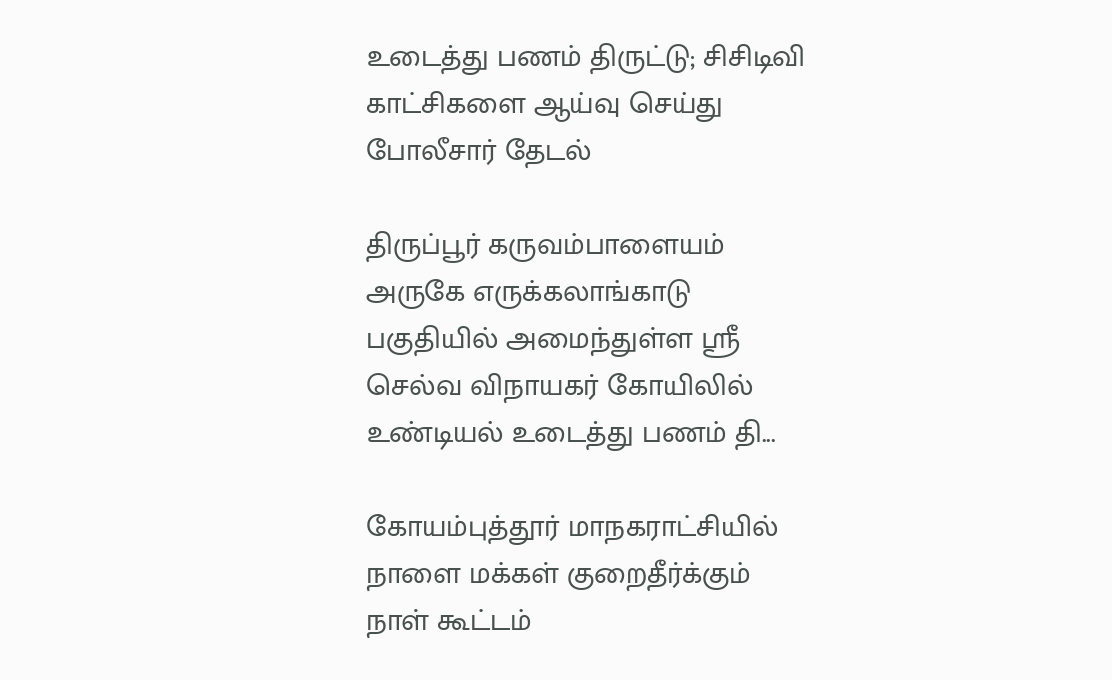உடைத்து பணம் திருட்டு; சிசிடிவி காட்சிகளை ஆய்வு செய்து போலீசார் தேடல்

திருப்பூர் கருவம்பாளையம் அருகே எருக்கலாங்காடு பகுதியில் அமைந்துள்ள ஸ்ரீ செல்வ விநாயகர் கோயிலில் உண்டியல் உடைத்து பணம் தி...

கோயம்புத்தூர் மாநகராட்சியில் நாளை மக்கள் குறைதீர்க்கும் நாள் கூட்டம்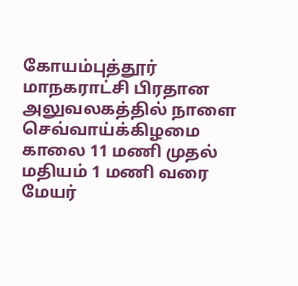கோயம்புத்தூர் மாநகராட்சி பிரதான அலுவலகத்தில் நாளை செவ்வாய்க்கிழமை காலை 11 மணி முதல் மதியம் 1 மணி வரை மேயர்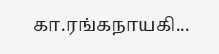கா.ரங்கநாயகி...